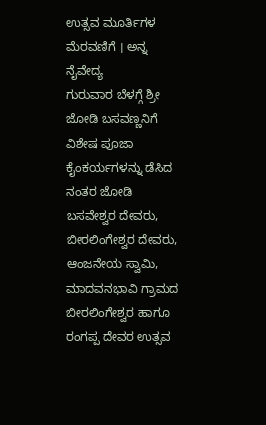ಉತ್ಸವ ಮೂರ್ತಿಗಳ ಮೆರವಣಿಗೆ । ಅನ್ನ ನೈವೇದ್ಯ
ಗುರುವಾರ ಬೆಳಗ್ಗೆ ಶ್ರೀ ಜೋಡಿ ಬಸವಣ್ಣನಿಗೆ ವಿಶೇಷ ಪೂಜಾ ಕೈಂಕರ್ಯಗಳನ್ನು ಡೆಸಿದ ನಂತರ ಜೋಡಿ ಬಸವೇಶ್ವರ ದೇವರು, ಬೀರಲಿಂಗೇಶ್ವರ ದೇವರು, ಆಂಜನೇಯ ಸ್ವಾಮಿ, ಮಾದವನಭಾವಿ ಗ್ರಾಮದ ಬೀರಲಿಂಗೇಶ್ವರ ಹಾಗೂ ರಂಗಪ್ಪ ದೇವರ ಉತ್ಸವ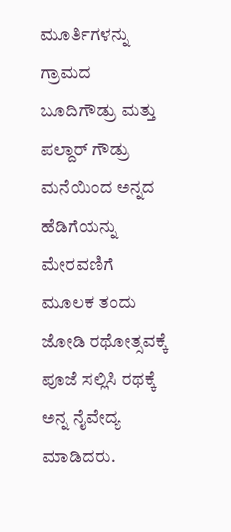ಮೂರ್ತಿಗಳನ್ನು ಗ್ರಾಮದ ಬೂದಿಗೌಡ್ರು ಮತ್ತು ಪಲ್ದಾರ್ ಗೌಡ್ರು ಮನೆಯಿಂದ ಅನ್ನದ ಹೆಡಿಗೆಯನ್ನು ಮೇರವಣಿಗೆ ಮೂಲಕ ತಂದು ಜೋಡಿ ರಥೋತ್ಸವಕ್ಕೆ ಪೂಜೆ ಸಲ್ಲಿಸಿ ರಥಕ್ಕೆ ಅನ್ನ ನೈವೇದ್ಯ ಮಾಡಿದರು.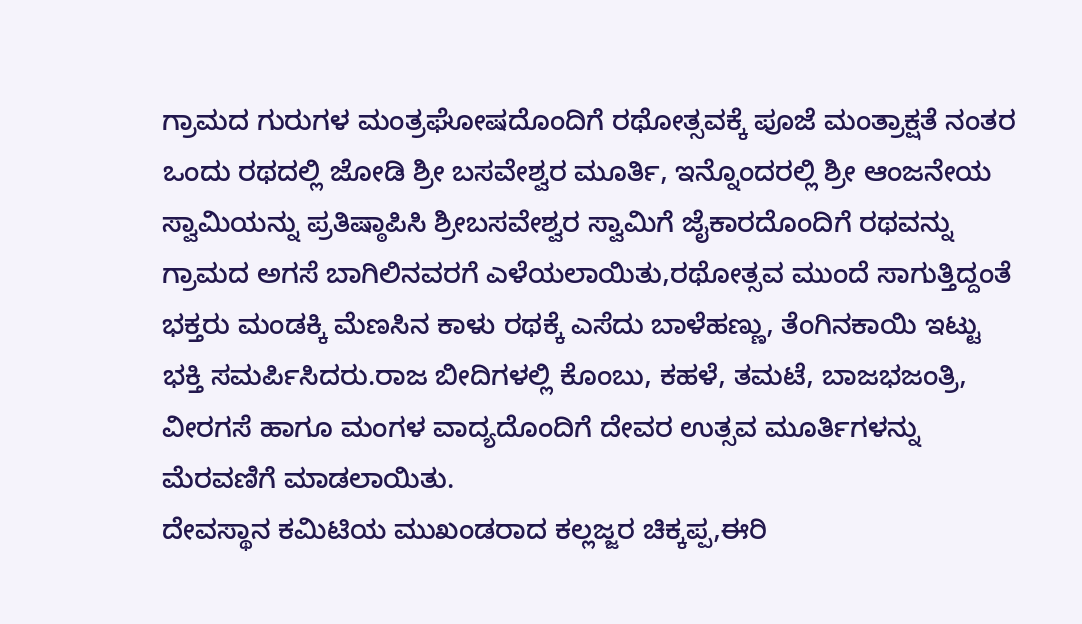ಗ್ರಾಮದ ಗುರುಗಳ ಮಂತ್ರಘೋಷದೊಂದಿಗೆ ರಥೋತ್ಸವಕ್ಕೆ ಪೂಜೆ ಮಂತ್ರಾಕ್ಷತೆ ನಂತರ ಒಂದು ರಥದಲ್ಲಿ ಜೋಡಿ ಶ್ರೀ ಬಸವೇಶ್ವರ ಮೂರ್ತಿ, ಇನ್ನೊಂದರಲ್ಲಿ ಶ್ರೀ ಆಂಜನೇಯ ಸ್ವಾಮಿಯನ್ನು ಪ್ರತಿಷ್ಠಾಪಿಸಿ ಶ್ರೀಬಸವೇಶ್ವರ ಸ್ವಾಮಿಗೆ ಜೈಕಾರದೊಂದಿಗೆ ರಥವನ್ನು ಗ್ರಾಮದ ಅಗಸೆ ಬಾಗಿಲಿನವರಗೆ ಎಳೆಯಲಾಯಿತು,ರಥೋತ್ಸವ ಮುಂದೆ ಸಾಗುತ್ತಿದ್ದಂತೆ ಭಕ್ತರು ಮಂಡಕ್ಕಿ ಮೆಣಸಿನ ಕಾಳು ರಥಕ್ಕೆ ಎಸೆದು ಬಾಳೆಹಣ್ಣು, ತೆಂಗಿನಕಾಯಿ ಇಟ್ಟು ಭಕ್ತಿ ಸಮರ್ಪಿಸಿದರು.ರಾಜ ಬೀದಿಗಳಲ್ಲಿ ಕೊಂಬು, ಕಹಳೆ, ತಮಟೆ, ಬಾಜಭಜಂತ್ರಿ, ವೀರಗಸೆ ಹಾಗೂ ಮಂಗಳ ವಾದ್ಯದೊಂದಿಗೆ ದೇವರ ಉತ್ಸವ ಮೂರ್ತಿಗಳನ್ನು ಮೆರವಣಿಗೆ ಮಾಡಲಾಯಿತು.
ದೇವಸ್ಥಾನ ಕಮಿಟಿಯ ಮುಖಂಡರಾದ ಕಲ್ಲಜ್ಜರ ಚಿಕ್ಕಪ್ಪ,ಈರಿ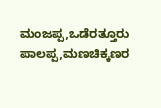ಮಂಜಪ್ಪ,ಒಡೆರತ್ತೂರು ಪಾಲಪ್ಪ,ಮಣಚಿಕ್ಕಣರ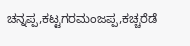ಚನ್ನಪ್ಪ,ಕಟ್ಟಗರಮಂಜಪ್ಪ,ಕಚ್ಚರೆಡೆ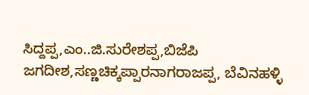ಸಿದ್ದಪ್ಪ,ಎಂ..ಜಿ.ಸುರೇಶಪ್ಪ,ಬಿಜೆಪಿ ಜಗದೀಶ,ಸಣ್ಣಚಿಕ್ಕಪ್ಪಾರನಾಗರಾಜಪ್ಪ, ಬೆವಿನಹಳ್ಳಿ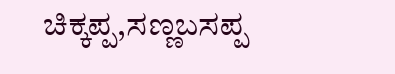ಚಿಕ್ಕಪ್ಪ,ಸಣ್ಣಬಸಪ್ಪ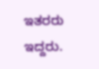ಇತರರು ಇದ್ದರು.